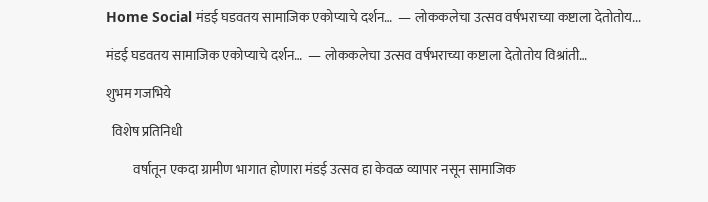Home Social मंडई घडवतय सामाजिक एकोप्याचे दर्शन…  — लोककलेचा उत्सव वर्षभराच्या कष्टाला देतोतोय...

मंडई घडवतय सामाजिक एकोप्याचे दर्शन…  — लोककलेचा उत्सव वर्षभराच्या कष्टाला देतोतोय विश्रांती…

शुभम गजभिये

  विशेष प्रतिनिधी

          वर्षातून एकदा ग्रामीण भागात होणारा मंडई उत्सव हा केवळ व्यापार नसून सामाजिक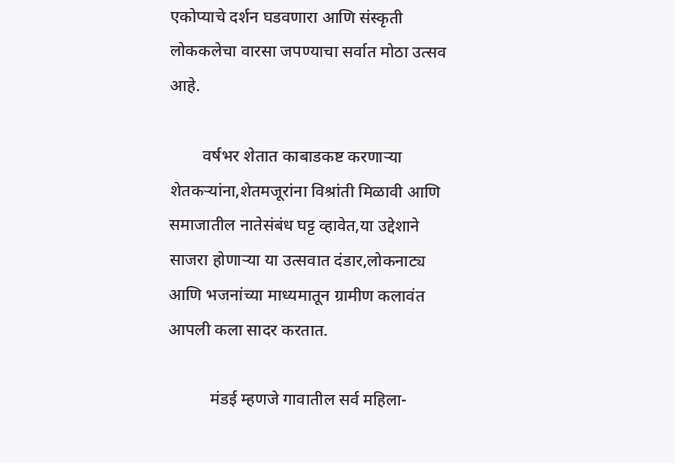एकोप्याचे दर्शन घडवणारा आणि संस्कृती लोककलेचा वारसा जपण्याचा सर्वात मोठा उत्सव आहे.

        वर्षभर शेतात काबाडकष्ट करणाऱ्या शेतकऱ्यांना,शेतमजूरांना विश्रांती मिळावी आणि समाजातील नातेसंबंध घट्ट व्हावेत,या उद्देशाने साजरा होणाऱ्या या उत्सवात दंडार,लोकनाट्य आणि भजनांच्या माध्यमातून ग्रामीण कलावंत आपली कला सादर करतात.

          मंडई म्हणजे गावातील सर्व महिला-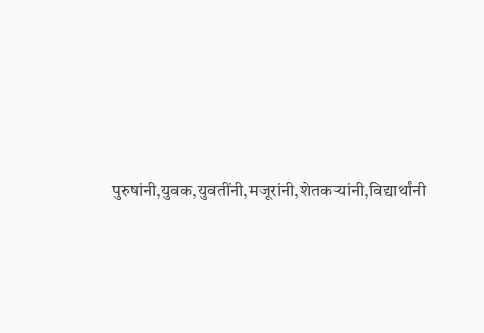पुरुषांनी,युवक,युवतींनी,मजूरांनी,शेतकऱ्यांनी,विद्यार्थांनी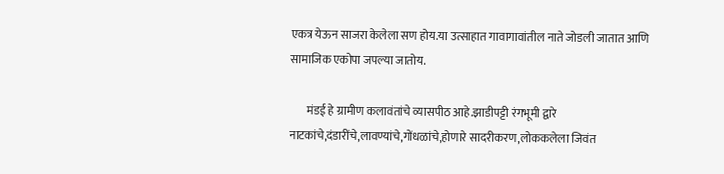एकत्र येऊन साजरा केलेला सण होय.या उत्साहात गावागावांतील नाते जोडली जातात आणि सामाजिक एकोपा जपल्या जातोय.

       मंडई हे ग्रामीण कलावंतांचे व्यासपीठ आहे.झाडीपट्टी रंगभूमी द्वारे नाटकांचे,दंडारींचे,लावण्यांचे,गोंधळांचे,होणारे सादरीकरण,लोककलेला जिवंत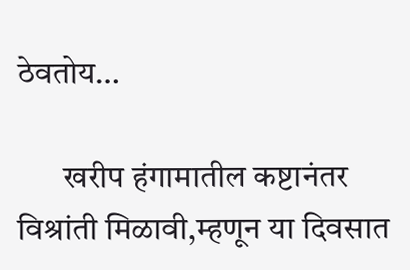ठेवतोय…

       खरीप हंगामातील कष्टानंतर विश्रांती मिळावी,म्हणून या दिवसात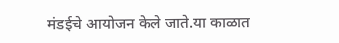मंडईचे आयोजन केले जाते.या काळात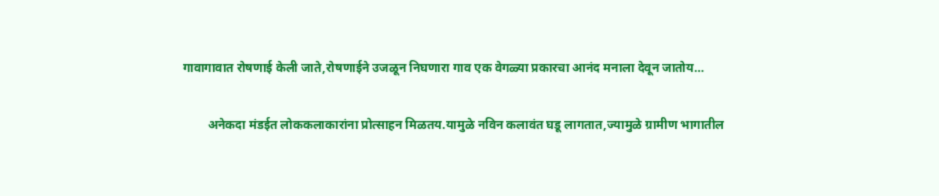गावागावात रोषणाई केली जाते,रोषणाईने उजळून निघणारा गाव एक वेगळ्या प्रकारचा आनंद मनाला देवून जातोय…

        अनेकदा मंडईत लोककलाकारांना प्रोत्साहन मिळतय.यामुळे नविन कलावंत घडू लागतात,ज्यामुळे ग्रामीण भागातील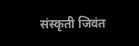संस्कृती जिवंत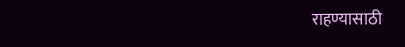राहण्यासाठी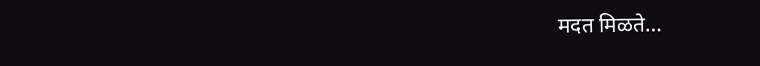मदत मिळते…